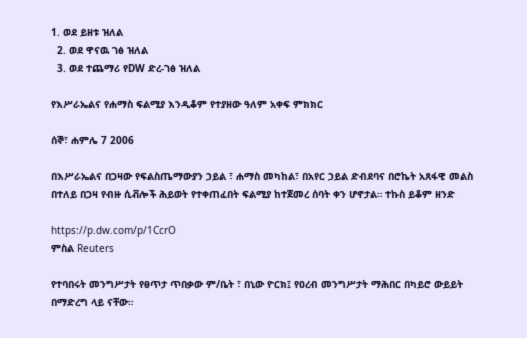1. ወደ ይዘቱ ዝለል
  2. ወደ ዋናዉ ገፅ ዝለል
  3. ወደ ተጨማሪ የDW ድረ-ገፅ ዝለል

የእሥራኤልና የሐማስ ፍልሚያ እንዲቆም የተያዘው ዓለም አቀፍ ምክክር

ሰኞ፣ ሐምሌ 7 2006

በእሥራኤልና በጋዛው የፍልስጤማውያን ኃይል ፣ ሐማስ መካከል፣ በአየር ኃይል ድብደባና በሮኬት አጸፋዊ መልስ በተለይ በጋዛ የብዙ ሲቭሎች ሕይወት የተቀጠፈበት ፍልሚያ ከተጀመረ ሰባት ቀን ሆኖታል። ተኩስ ይቆም ዘንድ

https://p.dw.com/p/1CcrO
ምስል Reuters

የተባበሩት መንግሥታት የፀጥታ ጥበቃው ም/ቤት ፣ በኒው ዮርክ፤ የዐረብ መንግሥታት ማሕበር በካይሮ ውይይት በማድረግ ላይ ናቸው።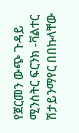የጀርመን ውጭ ጉዳይ ሚንስትር ፍርንክ -ቫልተር ሽታይንማየር በበኩላቸው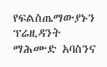የፍልስጤማውያኑን ፕሬዚዳንት ማሕሙድ አባስንና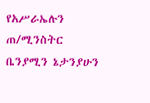የአሥራኤሉን ጠ/ሚንስትር ቤንያሚን ኔታንያሁን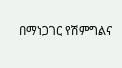በማነጋገር የሽምግልና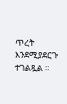ጥረት እንደሚያደርጉ ተገልጿል ።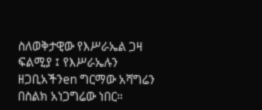ስለወቅታዊው የእሥራኤል ጋዛ ፍልሚያ ፤ የእሥራኤሉን ዘጋቢአችንen ግርማው አሻግሬን በስልክ አነጋግሬው ነበር።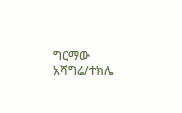ግርማው አሻግሬ/ተክሌ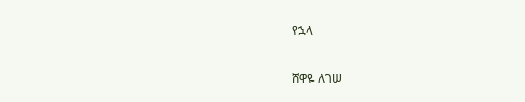የኋላ

ሸዋዬ ለገሠ